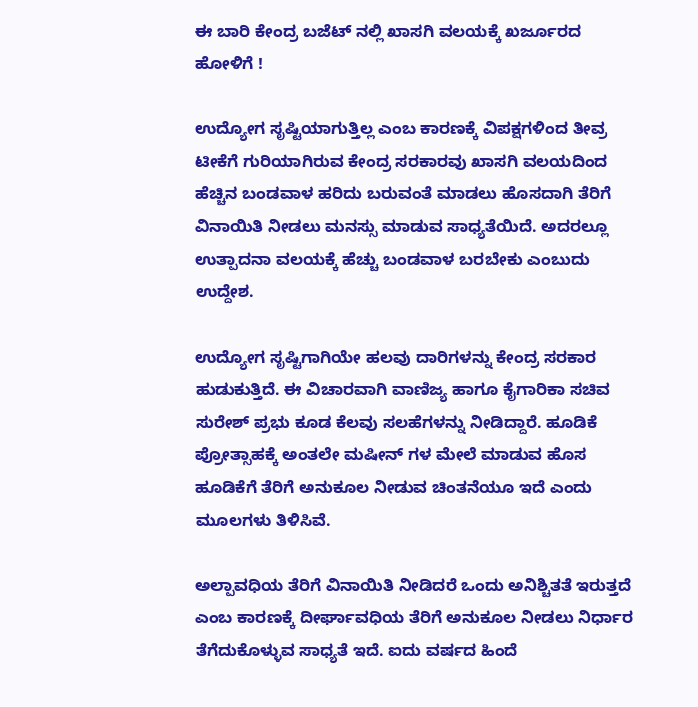ಈ ಬಾರಿ ಕೇಂದ್ರ ಬಜೆಟ್ ನಲ್ಲಿ ಖಾಸಗಿ ವಲಯಕ್ಕೆ ಖರ್ಜೂರದ ಹೋಳಿಗೆ !

ಉದ್ಯೋಗ ಸೃಷ್ಟಿಯಾಗುತ್ತಿಲ್ಲ ಎಂಬ ಕಾರಣಕ್ಕೆ ವಿಪಕ್ಷಗಳಿಂದ ತೀವ್ರ ಟೀಕೆಗೆ ಗುರಿಯಾಗಿರುವ ಕೇಂದ್ರ ಸರಕಾರವು ಖಾಸಗಿ ವಲಯದಿಂದ ಹೆಚ್ಚಿನ ಬಂಡವಾಳ ಹರಿದು ಬರುವಂತೆ ಮಾಡಲು ಹೊಸದಾಗಿ ತೆರಿಗೆ ವಿನಾಯಿತಿ ನೀಡಲು ಮನಸ್ಸು ಮಾಡುವ ಸಾಧ್ಯತೆಯಿದೆ. ಅದರಲ್ಲೂ ಉತ್ಪಾದನಾ ವಲಯಕ್ಕೆ ಹೆಚ್ಚು ಬಂಡವಾಳ ಬರಬೇಕು ಎಂಬುದು ಉದ್ದೇಶ.

ಉದ್ಯೋಗ ಸೃಷ್ಟಿಗಾಗಿಯೇ ಹಲವು ದಾರಿಗಳನ್ನು ಕೇಂದ್ರ ಸರಕಾರ ಹುಡುಕುತ್ತಿದೆ. ಈ ವಿಚಾರವಾಗಿ ವಾಣಿಜ್ಯ ಹಾಗೂ ಕೈಗಾರಿಕಾ ಸಚಿವ ಸುರೇಶ್ ಪ್ರಭು ಕೂಡ ಕೆಲವು ಸಲಹೆಗಳನ್ನು ನೀಡಿದ್ದಾರೆ. ಹೂಡಿಕೆ ಪ್ರೋತ್ಸಾಹಕ್ಕೆ ಅಂತಲೇ ಮಷೀನ್ ಗಳ ಮೇಲೆ ಮಾಡುವ ಹೊಸ ಹೂಡಿಕೆಗೆ ತೆರಿಗೆ ಅನುಕೂಲ ನೀಡುವ ಚಿಂತನೆಯೂ ಇದೆ ಎಂದು ಮೂಲಗಳು ತಿಳಿಸಿವೆ.

ಅಲ್ಪಾವಧಿಯ ತೆರಿಗೆ ವಿನಾಯಿತಿ ನೀಡಿದರೆ ಒಂದು ಅನಿಶ್ಚಿತತೆ ಇರುತ್ತದೆ ಎಂಬ ಕಾರಣಕ್ಕೆ ದೀರ್ಘಾವಧಿಯ ತೆರಿಗೆ ಅನುಕೂಲ ನೀಡಲು ನಿರ್ಧಾರ ತೆಗೆದುಕೊಳ್ಳುವ ಸಾಧ್ಯತೆ ಇದೆ. ಐದು ವರ್ಷದ ಹಿಂದೆ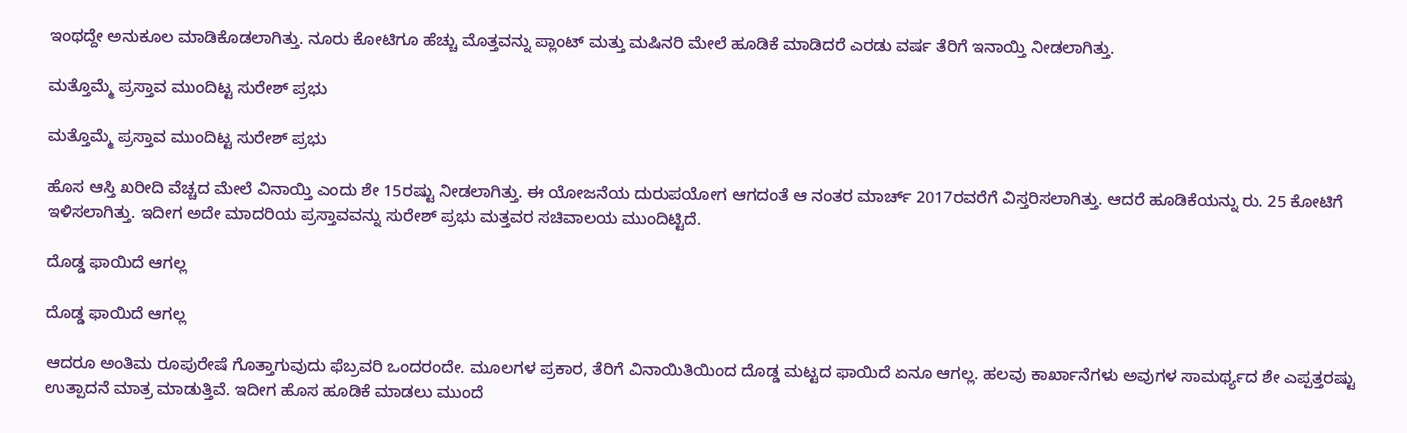ಇಂಥದ್ದೇ ಅನುಕೂಲ ಮಾಡಿಕೊಡಲಾಗಿತ್ತು. ನೂರು ಕೋಟಿಗೂ ಹೆಚ್ಚು ಮೊತ್ತವನ್ನು ಪ್ಲಾಂಟ್ ಮತ್ತು ಮಷಿನರಿ ಮೇಲೆ ಹೂಡಿಕೆ ಮಾಡಿದರೆ ಎರಡು ವರ್ಷ ತೆರಿಗೆ ಇನಾಯ್ತಿ ನೀಡಲಾಗಿತ್ತು.

ಮತ್ತೊಮ್ಮೆ ಪ್ರಸ್ತಾವ ಮುಂದಿಟ್ಟ ಸುರೇಶ್ ಪ್ರಭು

ಮತ್ತೊಮ್ಮೆ ಪ್ರಸ್ತಾವ ಮುಂದಿಟ್ಟ ಸುರೇಶ್ ಪ್ರಭು

ಹೊಸ ಆಸ್ತಿ ಖರೀದಿ ವೆಚ್ಚದ ಮೇಲೆ ವಿನಾಯ್ತಿ ಎಂದು ಶೇ 15ರಷ್ಟು ನೀಡಲಾಗಿತ್ತು. ಈ ಯೋಜನೆಯ ದುರುಪಯೋಗ ಆಗದಂತೆ ಆ ನಂತರ ಮಾರ್ಚ್ 2017ರವರೆಗೆ ವಿಸ್ತರಿಸಲಾಗಿತ್ತು. ಆದರೆ ಹೂಡಿಕೆಯನ್ನು ರು. 25 ಕೋಟಿಗೆ ಇಳಿಸಲಾಗಿತ್ತು. ಇದೀಗ ಅದೇ ಮಾದರಿಯ ಪ್ರಸ್ತಾವವನ್ನು ಸುರೇಶ್ ಪ್ರಭು ಮತ್ತವರ ಸಚಿವಾಲಯ ಮುಂದಿಟ್ಟಿದೆ.

ದೊಡ್ಡ ಫಾಯಿದೆ ಆಗಲ್ಲ

ದೊಡ್ಡ ಫಾಯಿದೆ ಆಗಲ್ಲ

ಆದರೂ ಅಂತಿಮ ರೂಪುರೇಷೆ ಗೊತ್ತಾಗುವುದು ಫೆಬ್ರವರಿ ಒಂದರಂದೇ. ಮೂಲಗಳ ಪ್ರಕಾರ, ತೆರಿಗೆ ವಿನಾಯಿತಿಯಿಂದ ದೊಡ್ಡ ಮಟ್ಟದ ಫಾಯಿದೆ ಏನೂ ಆಗಲ್ಲ. ಹಲವು ಕಾರ್ಖಾನೆಗಳು ಅವುಗಳ ಸಾಮರ್ಥ್ಯದ ಶೇ ಎಪ್ಪತ್ತರಷ್ಟು ಉತ್ಪಾದನೆ ಮಾತ್ರ ಮಾಡುತ್ತಿವೆ. ಇದೀಗ ಹೊಸ ಹೂಡಿಕೆ ಮಾಡಲು ಮುಂದೆ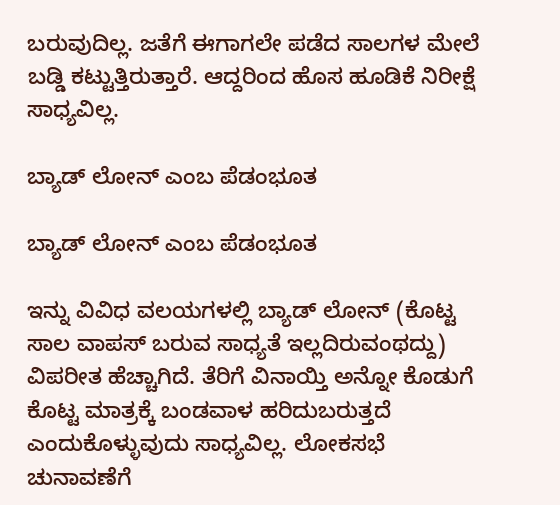ಬರುವುದಿಲ್ಲ. ಜತೆಗೆ ಈಗಾಗಲೇ ಪಡೆದ ಸಾಲಗಳ ಮೇಲೆ ಬಡ್ಡಿ ಕಟ್ಟುತ್ತಿರುತ್ತಾರೆ. ಆದ್ದರಿಂದ ಹೊಸ ಹೂಡಿಕೆ ನಿರೀಕ್ಷೆ ಸಾಧ್ಯವಿಲ್ಲ.

ಬ್ಯಾಡ್ ಲೋನ್ ಎಂಬ ಪೆಡಂಭೂತ

ಬ್ಯಾಡ್ ಲೋನ್ ಎಂಬ ಪೆಡಂಭೂತ

ಇನ್ನು ವಿವಿಧ ವಲಯಗಳಲ್ಲಿ ಬ್ಯಾಡ್ ಲೋನ್ (ಕೊಟ್ಟ ಸಾಲ ವಾಪಸ್ ಬರುವ ಸಾಧ್ಯತೆ ಇಲ್ಲದಿರುವಂಥದ್ದು) ವಿಪರೀತ ಹೆಚ್ಚಾಗಿದೆ. ತೆರಿಗೆ ವಿನಾಯ್ತಿ ಅನ್ನೋ ಕೊಡುಗೆ ಕೊಟ್ಟ ಮಾತ್ರಕ್ಕೆ ಬಂಡವಾಳ ಹರಿದುಬರುತ್ತದೆ ಎಂದುಕೊಳ್ಳುವುದು ಸಾಧ್ಯವಿಲ್ಲ. ಲೋಕಸಭೆ ಚುನಾವಣೆಗೆ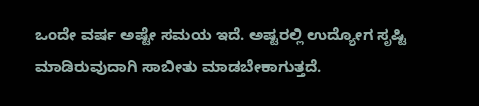ಒಂದೇ ವರ್ಷ ಅಷ್ಟೇ ಸಮಯ ಇದೆ. ಅಷ್ಟರಲ್ಲಿ ಉದ್ಯೋಗ ಸೃಷ್ಟಿ ಮಾಡಿರುವುದಾಗಿ ಸಾಬೀತು ಮಾಡಬೇಕಾಗುತ್ತದೆ.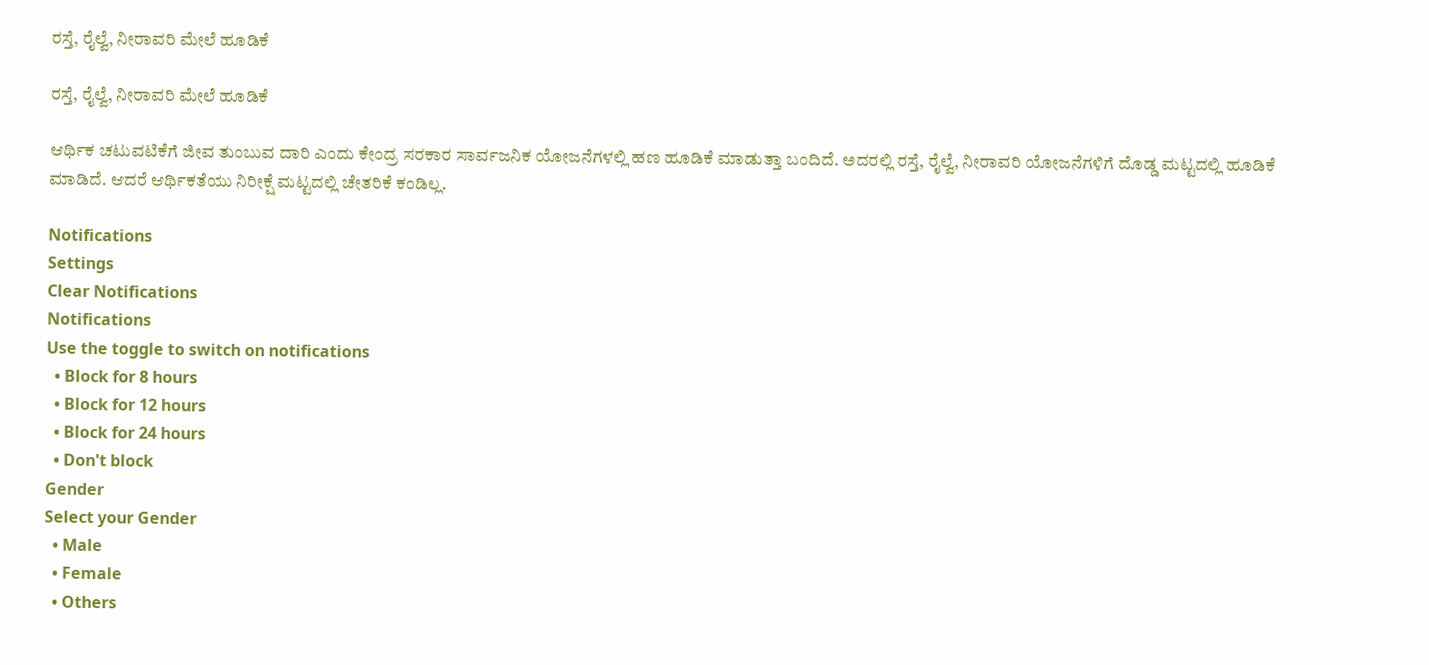ರಸ್ತೆ, ರೈಲ್ವೆ, ನೀರಾವರಿ ಮೇಲೆ ಹೂಡಿಕೆ

ರಸ್ತೆ, ರೈಲ್ವೆ, ನೀರಾವರಿ ಮೇಲೆ ಹೂಡಿಕೆ

ಆರ್ಥಿಕ ಚಟುವಟಿಕೆಗೆ ಜೀವ ತುಂಬುವ ದಾರಿ ಎಂದು ಕೇಂದ್ರ ಸರಕಾರ ಸಾರ್ವಜನಿಕ ಯೋಜನೆಗಳಲ್ಲಿ ಹಣ ಹೂಡಿಕೆ ಮಾಡುತ್ತಾ ಬಂದಿದೆ. ಅದರಲ್ಲಿ ರಸ್ತೆ, ರೈಲ್ವೆ, ನೀರಾವರಿ ಯೋಜನೆಗಳಿಗೆ ದೊಡ್ಡ ಮಟ್ಟದಲ್ಲಿ ಹೂಡಿಕೆ ಮಾಡಿದೆ. ಆದರೆ ಆರ್ಥಿಕತೆಯು ನಿರೀಕ್ಷೆ ಮಟ್ಟದಲ್ಲಿ ಚೇತರಿಕೆ ಕಂಡಿಲ್ಲ.

Notifications
Settings
Clear Notifications
Notifications
Use the toggle to switch on notifications
  • Block for 8 hours
  • Block for 12 hours
  • Block for 24 hours
  • Don't block
Gender
Select your Gender
  • Male
  • Female
  • Others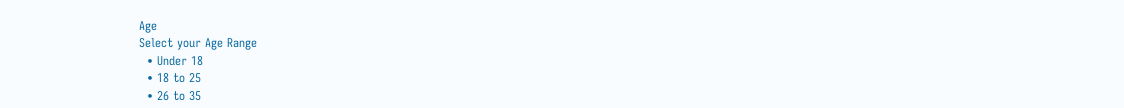Age
Select your Age Range
  • Under 18
  • 18 to 25
  • 26 to 35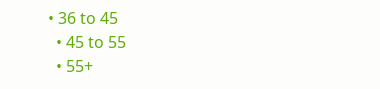• 36 to 45
  • 45 to 55
  • 55+